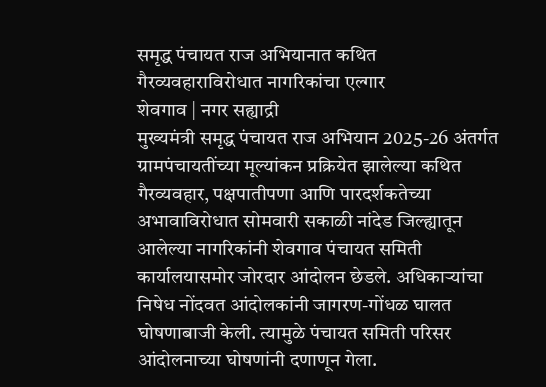समृद्ध पंचायत राज अभियानात कथित गैरव्यवहाराविरोधात नागरिकांचा एल्गार
शेवगाव | नगर सह्याद्री
मुख्यमंत्री समृद्ध पंचायत राज अभियान 2025-26 अंतर्गत ग्रामपंचायतींच्या मूल्यांकन प्रक्रियेत झालेल्या कथित गैरव्यवहार, पक्षपातीपणा आणि पारदर्शकतेच्या अभावाविरोधात सोमवारी सकाळी नांदेड जिल्ह्यातून आलेल्या नागरिकांनी शेवगाव पंचायत समिती कार्यालयासमोर जोरदार आंदोलन छेडले. अधिकाऱ्यांचा निषेध नोंदवत आंदोलकांनी जागरण-गोंधळ घालत घोषणाबाजी केली. त्यामुळे पंचायत समिती परिसर आंदोलनाच्या घोषणांनी दणाणून गेला.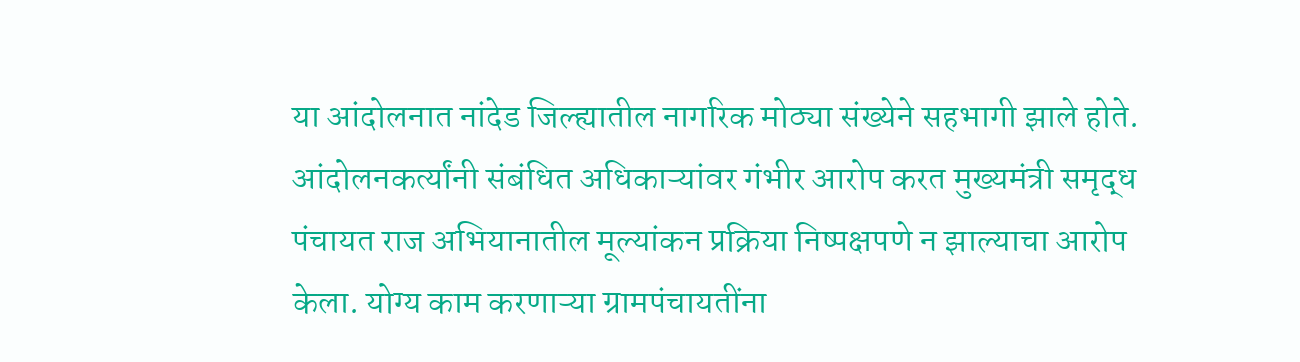या आंदोलनात नांदेड जिल्ह्यातील नागरिक मोठ्या संख्येने सहभागी झाले होते. आंदोलनकर्त्यांनी संबंधित अधिकाऱ्यांवर गंभीर आरोप करत मुख्यमंत्री समृद्ध पंचायत राज अभियानातील मूल्यांकन प्रक्रिया निष्पक्षपणे न झाल्याचा आरोप केला. योग्य काम करणाऱ्या ग्रामपंचायतींना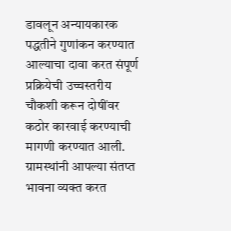डावलून अन्यायकारक पद्धतीने गुणांकन करण्यात आल्याचा दावा करत संपूर्ण प्रक्रियेची उच्चस्तरीय चौकशी करून दोषींवर कठोर कारवाई करण्याची मागणी करण्यात आली.
ग्रामस्थांनी आपल्या संतप्त भावना व्यक्त करत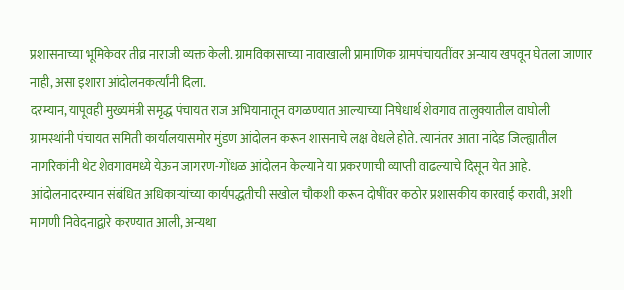प्रशासनाच्या भूमिकेवर तीव्र नाराजी व्यक्त केली. ग्रामविकासाच्या नावाखाली प्रामाणिक ग्रामपंचायतींवर अन्याय खपवून घेतला जाणार नाही, असा इशारा आंदोलनकर्त्यांनी दिला.
दरम्यान, यापूवही मुख्यमंत्री समृद्ध पंचायत राज अभियानातून वगळण्यात आल्याच्या निषेधार्थ शेवगाव तालुक्यातील वाघोली ग्रामस्थांनी पंचायत समिती कार्यालयासमोर मुंडण आंदोलन करून शासनाचे लक्ष वेधले होते. त्यानंतर आता नांदेड जिल्ह्यातील नागरिकांनी थेट शेवगावमध्ये येऊन जागरण-गोंधळ आंदोलन केल्याने या प्रकरणाची व्याप्ती वाढल्याचे दिसून येत आहे.
आंदोलनादरम्यान संबंधित अधिकाऱ्यांच्या कार्यपद्धतीची सखोल चौकशी करून दोषींवर कठोर प्रशासकीय कारवाई करावी, अशी मागणी निवेदनाद्वारे करण्यात आली, अन्यथा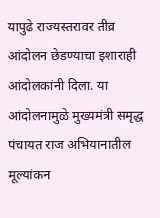यापुढे राज्यस्तरावर तीव्र आंदोलन छेडण्याचा इशाराही आंदोलकांनी दिला. या आंदोलनामुळे मुख्यमंत्री समृद्ध पंचायत राज अभियानातील मूल्यांकन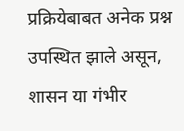प्रक्रियेबाबत अनेक प्रश्न उपस्थित झाले असून, शासन या गंभीर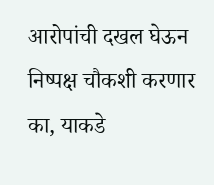आरोपांची दखल घेऊन निष्पक्ष चौकशी करणार का, याकडे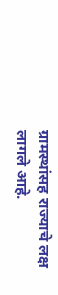ग्रामस्थांसह राज्याचे लक्ष लागले आहे.